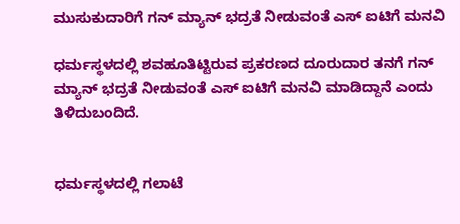ಮುಸುಕುದಾರಿಗೆ ಗನ್ ಮ್ಯಾನ್ ಭದ್ರತೆ ನೀಡುವಂತೆ ಎಸ್ ಐಟಿಗೆ ಮನವಿ

ಧರ್ಮಸ್ಥಳದಲ್ಲಿ ಶವಹೂತಿಟ್ಟಿರುವ ಪ್ರಕರಣದ ದೂರುದಾರ ತನಗೆ ಗನ್ ಮ್ಯಾನ್ ಭದ್ರತೆ ನೀಡುವಂತೆ ಎಸ್ ಐಟಿಗೆ ಮನವಿ ಮಾಡಿದ್ದಾನೆ ಎಂದು ತಿಳಿದುಬಂದಿದೆ.


ಧರ್ಮಸ್ಥಳದಲ್ಲಿ ಗಲಾಟೆ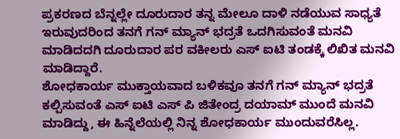ಪ್ರಕರಣದ ಬೆನ್ನಲ್ಲೇ ದೂರುದಾರ ತನ್ನ ಮೇಲೂ ದಾಳಿ ನಡೆಯುವ ಸಾಧ್ಯತೆ ಇರುವುದರಿಂದ ತನಗೆ ಗನ್ ಮ್ಯಾನ್ ಭದ್ರತೆ ಒದಗಿಸುವಂತೆ ಮನವಿ ಮಾಡಿದದಗಿ ದೂರುದಾರ ಪರ ವಕೀಲರು ಎಸ್ ಐಟಿ ತಂಡಕ್ಕೆ ಲಿಖಿತ ಮನವಿ ಮಾಡಿದ್ದಾರೆ.
ಶೋಧಕಾರ್ಯ ಮುಕ್ತಾಯವಾದ ಬಳಿಕವೂ ತನಗೆ ಗನ್ ಮ್ಯಾನ್ ಭದ್ರತೆ ಕಲ್ಪಿಸುವಂತೆ ಎಸ್ ಐಟಿ ಎಸ್‌ ಪಿ ಜಿತೇಂದ್ರ ದಯಾಮ್ ಮುಂದೆ ಮನವಿ ಮಾಡಿದ್ದು, ಈ ಹಿನ್ನೆಲೆಯಲ್ಲಿ ನಿನ್ನ ಶೋಧಕಾರ್ಯ ಮುಂದುವರೆಸಿಲ್ಲ.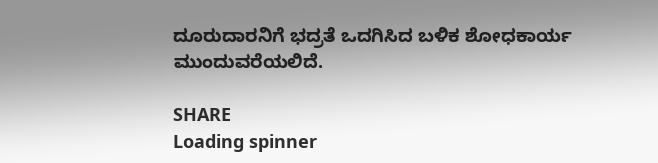ದೂರುದಾರನಿಗೆ ಭದ್ರತೆ ಒದಗಿಸಿದ ಬಳಿಕ ಶೋಧಕಾರ್ಯ ಮುಂದುವರೆಯಲಿದೆ.

SHARE
Loading spinner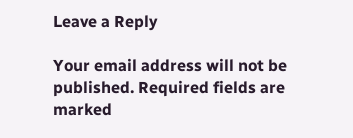Leave a Reply

Your email address will not be published. Required fields are marked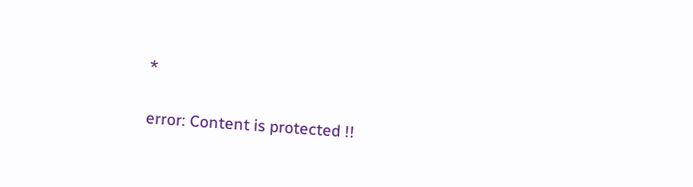*

error: Content is protected !!